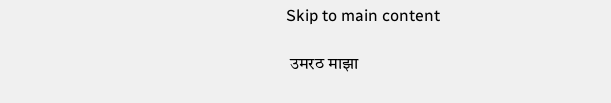Skip to main content

 उमरठ माझा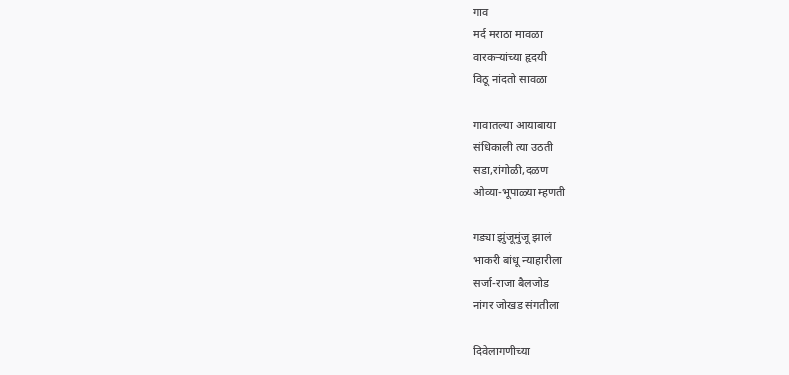गाव
मर्द मराठा मावळा
वारकऱ्यांच्या हृदयी
विठू नांदतो सावळा

गावातल्या आयाबाया
संधिकाली त्या उठती
सडा,रांगोळी,दळण
ओव्या-भूपाळ्या म्हणती

गड्या झुंजूमुंजू झालं
भाकरी बांधू न्याहारीला
सर्जा-राजा बैलजोड
नांगर जोखड संगतीला

दिवेलागणीच्या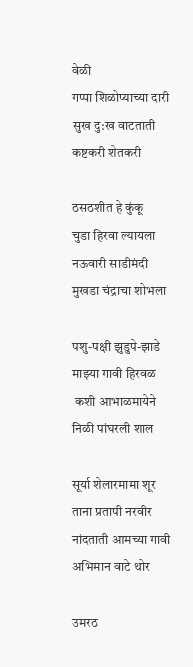वेळी
गप्पा शिळोप्याच्या दारी
सुख दु:ख वाटताती
कष्टकरी शेतकरी

ठसठशीत हे कुंकू
चुडा हिरवा ल्यायला
नऊवारी साडीमंदी
मुखडा चंद्राचा शोभला

पशु-पक्षी झुडुपे-झाडे
माझ्या गावी हिरवळ
 कशी आभाळमायेने
निळी पांघरली शाल

सूर्या शेलारमामा शूर
ताना प्रतापी नरवीर
नांदताती आमच्या गावी
अभिमान वाटे थोर

उमरठ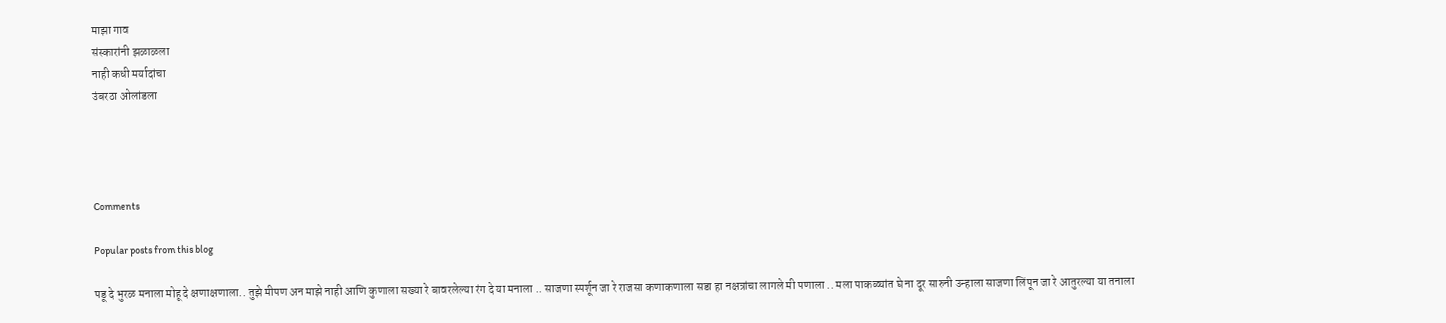माझा गाव
संस्कारांनी झळाळला
नाही कधी मर्यादांचा
उंबरठा ओलांडला




Comments

Popular posts from this blog

पडू दे भुरळ मनाला मोहू दे क्षणाक्षणाला.. तुझे मीपण अन माझे नाही आणि कुणाला सख्या रे बावरलेल्या रंग दे या मनाला .. साजणा स्पर्शून जा रे राजसा कणाकणाला सडा हा नक्षत्रांचा लागले मी पणाला .. मला पाकळ्यांत घे ना दूर सारुनी उन्हाला साजणा लिंपून जा रे आतुरल्या या तनाला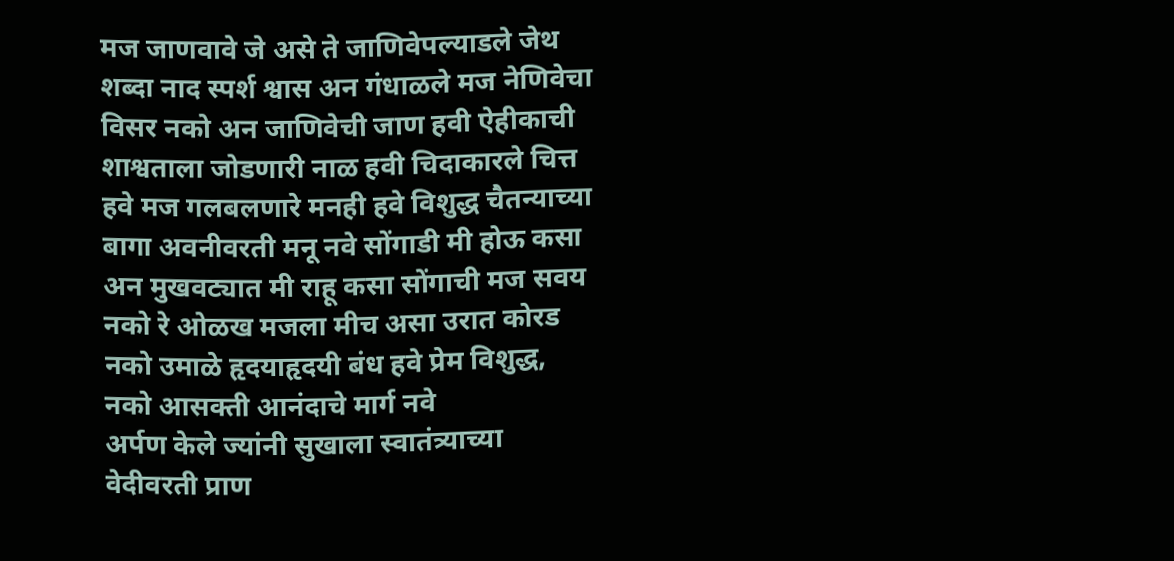मज जाणवावे जे असे ते जाणिवेपल्याडले जेथ शब्दा नाद स्पर्श श्वास अन गंधाळले मज नेणिवेचा विसर नको अन जाणिवेची जाण हवी ऐहीकाची शाश्वताला जोडणारी नाळ हवी चिदाकारले चित्त हवे मज गलबलणारे मनही हवे विशुद्ध चैतन्याच्या बागा अवनीवरती मनू नवे सोंगाडी मी होऊ कसा अन मुखवट्यात मी राहू कसा सोंगाची मज सवय नको रे ओळख मजला मीच असा उरात कोरड नको उमाळे हृदयाहृदयी बंध हवे प्रेम विशुद्ध, नको आसक्ती आनंदाचे मार्ग नवे
अर्पण केले ज्यांनी सुखाला स्वातंत्र्याच्या वेदीवरती प्राण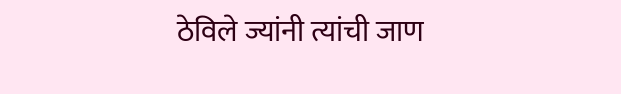ठेविले ज्यांनी त्यांची जाण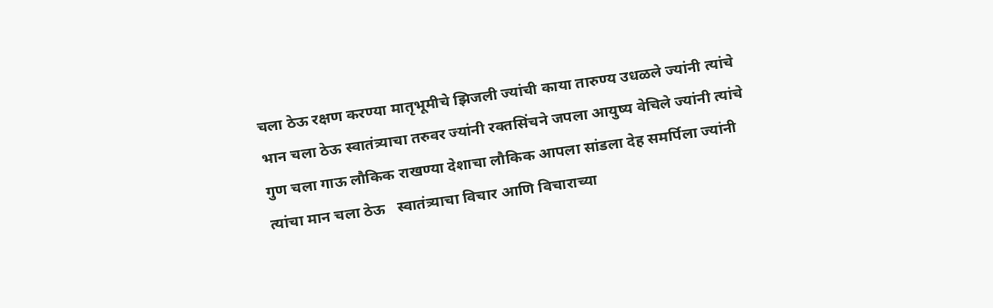चला ठेऊ रक्षण करण्या मातृभूमीचे झिजली ज्यांची काया तारुण्य उधळले ज्यांनी त्यांचे भान चला ठेऊ स्वातंत्र्याचा तरुवर ज्यांनी रक्तसिंचने जपला आयुष्य वेचिले ज्यांनी त्यांचे गुण चला गाऊ लौकिक राखण्या देशाचा लौकिक आपला सांडला देह समर्पिला ज्यांनी त्यांचा मान चला ठेऊ   स्वातंत्र्याचा विचार आणि विचाराच्या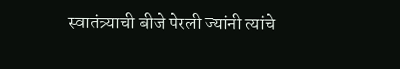स्वातंत्र्याची बीजे पेरली ज्यांनी त्यांचे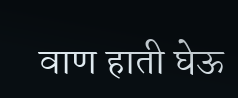वाण हाती घेऊ